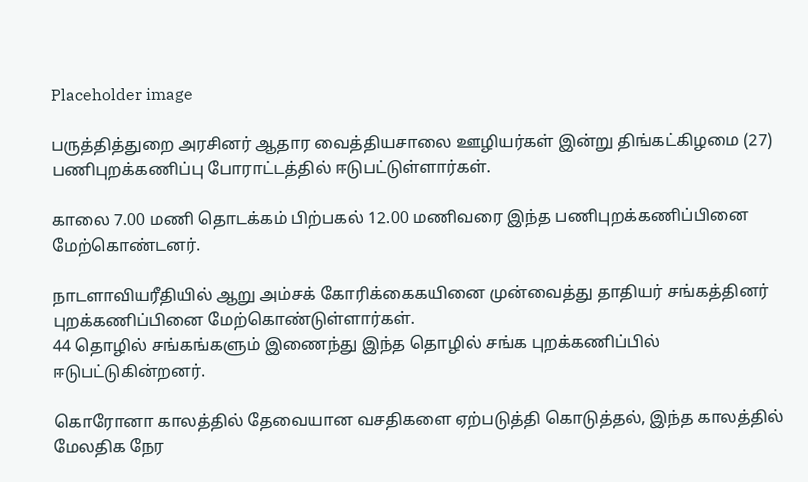Placeholder image

பருத்தித்துறை அரசினர் ஆதார வைத்தியசாலை ஊழியர்கள் இன்று திங்கட்கிழமை (27) பணிபுறக்கணிப்பு போராட்டத்தில் ஈடுபட்டுள்ளார்கள்.

காலை 7.00 மணி தொடக்கம் பிற்பகல் 12.00 மணிவரை இந்த பணிபுறக்கணிப்பினை மேற்கொண்டனர்.

நாடளாவியரீதியில் ஆறு அம்சக் கோரிக்கைகயினை முன்வைத்து தாதியர் சங்கத்தினர் புறக்கணிப்பினை மேற்கொண்டுள்ளார்கள்.
44 தொழில் சங்கங்களும் இணைந்து இந்த தொழில் சங்க புறக்கணிப்பில் ஈடுபட்டுகின்றனர்.

கொரோனா காலத்தில் தேவையான வசதிகளை ஏற்படுத்தி கொடுத்தல், இந்த காலத்தில் மேலதிக நேர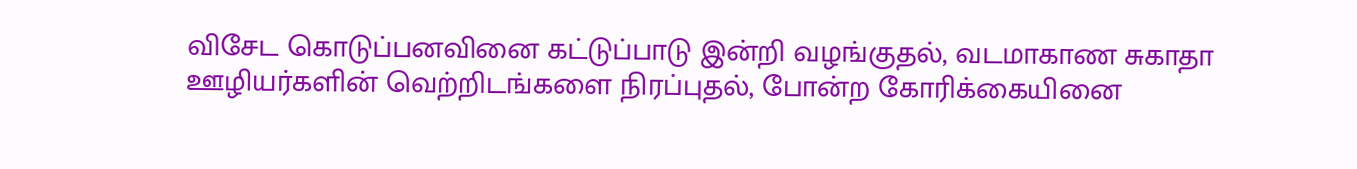விசேட கொடுப்பனவினை கட்டுப்பாடு இன்றி வழங்குதல், வடமாகாண சுகாதா ஊழியர்களின் வெற்றிடங்களை நிரப்புதல், போன்ற கோரிக்கையினை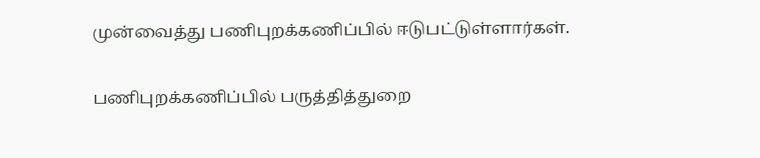முன்வைத்து பணிபுறக்கணிப்பில் ஈடுபட்டுள்ளார்கள்.

பணிபுறக்கணிப்பில் பருத்தித்துறை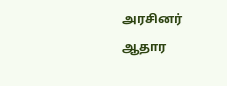அரசினர் ஆதார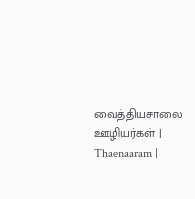வைத்தியசாலை ஊழியர்கள் | Thaenaaram |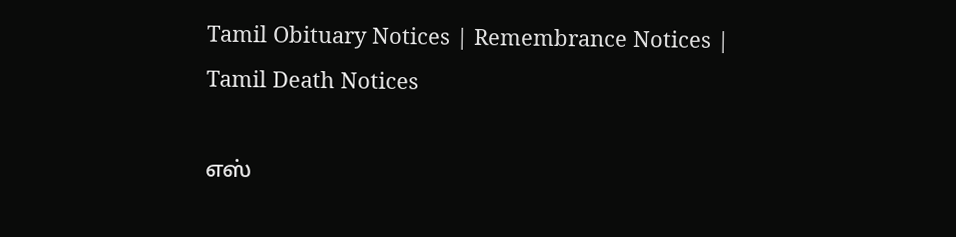Tamil Obituary Notices | Remembrance Notices | Tamil Death Notices

எஸ்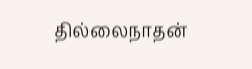தில்லைநாதன்